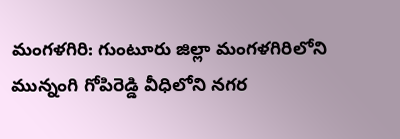మంగళగిరి: గుంటూరు జిల్లా మంగళగిరిలోని మున్నంగి గోపిరెడ్డి వీధిలోని నగర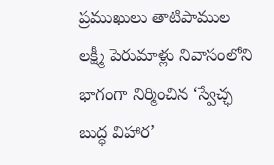ప్రముఖులు తాటిపాముల లక్ష్మీ పెరుమాళ్లు నివాసంలోని భాగంగా నిర్మించిన ‘స్వేచ్ఛ బుద్ధ విహార’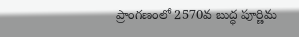ప్రాంగణంలో 2570వ బుద్ధ పూర్ణిమ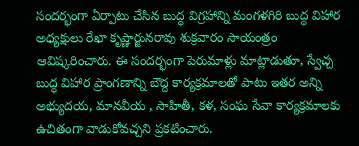సందర్భంగా ఏర్పాటు చేసిన బుద్ధ విగ్రహాన్ని మంగళగిరి బుద్ధ విహార అధ్యక్షులు రేఖా కృష్ణార్జునరావు శుక్రవారం సాయంత్రం ఆవిష్కరించారు. ఈ సందర్భంగా పెరుమాళ్లు మాట్లాడుతూ, స్వేచ్చ బుద్ధ విహార ప్రాంగణాన్ని బౌద్ద కార్యక్రమాలతో పాటు ఇతర అన్ని అభ్యుదయ, మానవీయ , సాహితీ, కళ, సంఘ సేవా కార్యక్రమాలకు ఉచితంగా వాడుకోవచ్చని ప్రకటించారు.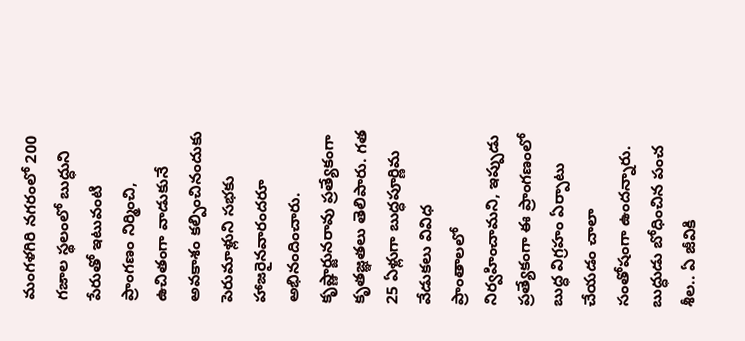మంగళగిరి నగరంలో 200 గజాల స్థలంలో బుద్ధుని పేరుతో ఇటువంటి ప్రాంగణం నిర్మించి, ఉచితంగా వాడుకునే అవకాశం కల్పించినందుకు పెరుమాళ్లుని సభకు హాజరైనవారందరూ అభినందించారు. కృష్ణార్జునరావు ప్రత్యేకంగా కృతజ్ఞతలు తెలిపారు. గత 25 ఏళ్లుగా బుద్ధపూర్ణిమ వేడుకలు వివిధ ప్రాంతాలలో నిర్వహించామని, ఇప్పుడు ప్రత్యేకంగా ఈ ప్రాంగణంలో బుద్ధ విగ్రహం ఏర్పాటు చేయడం చాలా సంతోషంగా ఉందన్నారు. బుద్ధుడు బోధించిన పంచ శీల.. ఏ జీవికి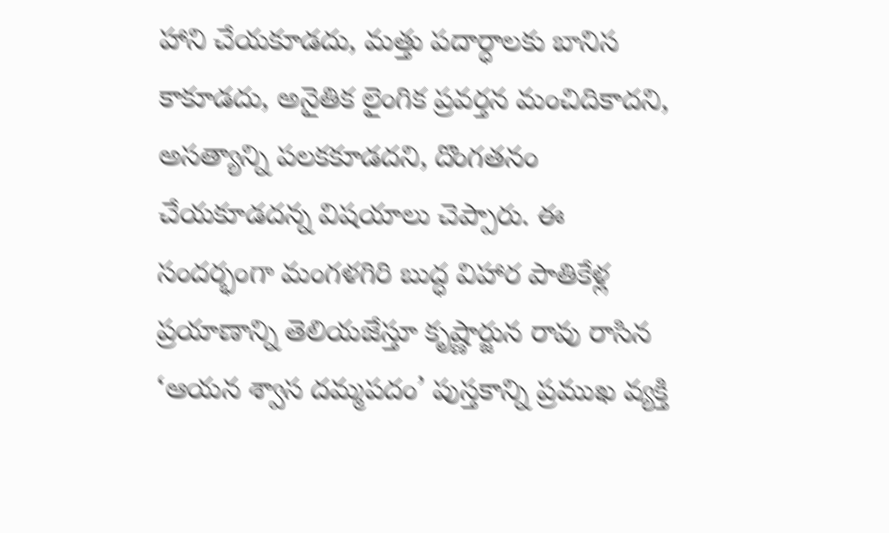హాని చేయకూడదు, మత్తు పదార్ధాలకు బానిస కాకూడదు, అనైతిక లైంగిక ప్రవర్తన మంచిదికాదని, అసత్యాన్ని పలకకూడదని, దొంగతనం చేయకూడదన్న విషయాలు చెప్పారు. ఈ సందర్భంగా మంగళగిరి బుద్ధ విహార పాతికేళ్ల ప్రయాణాన్ని తెలియజేస్తూ కృష్ణార్జున రావు రాసిన ‘ఆయన శ్వాస దమ్మపదం’ పుస్తకాన్ని ప్రముఖ వ్యక్తి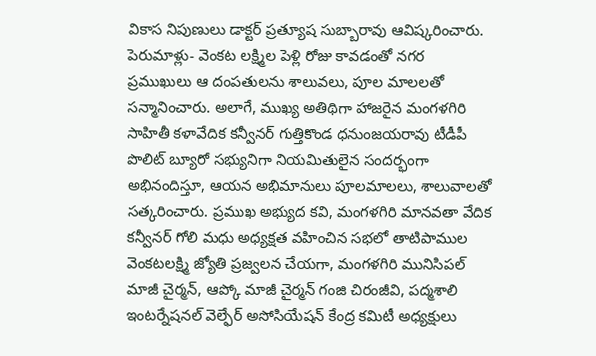వికాస నిపుణులు డాక్టర్ ప్రత్యూష సుబ్బారావు ఆవిష్కరించారు.
పెరుమాళ్లు- వెంకట లక్ష్మిల పెళ్లి రోజు కావడంతో నగర ప్రముఖులు ఆ దంపతులను శాలువలు, పూల మాలలతో సన్మానించారు. అలాగే, ముఖ్య అతిథిగా హాజరైన మంగళగిరి సాహితీ కళావేదిక కన్వీనర్ గుత్తికొండ ధనుంజయరావు టీడీపీ పొలిట్ బ్యూరో సభ్యునిగా నియమితులైన సందర్భంగా అభినందిస్తూ, ఆయన అభిమానులు పూలమాలలు, శాలువాలతో సత్కరించారు. ప్రముఖ అభ్యుద కవి, మంగళగిరి మానవతా వేదిక కన్వీనర్ గోలి మధు అధ్యక్షత వహించిన సభలో తాటిపాముల వెంకటలక్ష్మి జ్యోతి ప్రజ్వలన చేయగా, మంగళగిరి మునిసిపల్ మాజీ చైర్మన్, ఆప్కో మాజీ చైర్మన్ గంజి చిరంజీవి, పద్మశాలి ఇంటర్నేషనల్ వెల్ఫేర్ అసోసియేషన్ కేంద్ర కమిటీ అధ్యక్షులు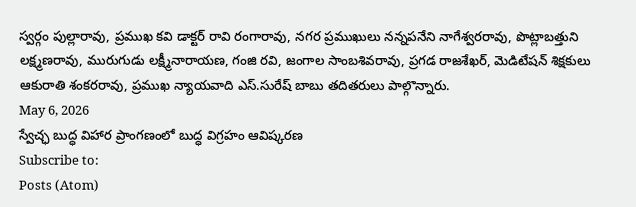స్వర్గం పుల్లారావు, ప్రముఖ కవి డాక్టర్ రావి రంగారావు, నగర ప్రముఖులు నన్నపనేని నాగేశ్వరరావు, పొట్లాబత్తుని లక్ష్మణరావు, మురుగుడు లక్ష్మీనారాయణ, గంజి రవి, జంగాల సాంబశివరావు, ప్రగడ రాజశేఖర్, మెడిటేషన్ శిక్షకులు ఆకురాతి శంకరరావు, ప్రముఖ న్యాయవాది ఎస్.సురేష్ బాబు తదితరులు పాల్గొన్నారు.
May 6, 2026
స్వేచ్ఛ బుద్ధ విహార ప్రాంగణంలో బుద్ధ విగ్రహం ఆవిష్కరణ
Subscribe to:
Posts (Atom)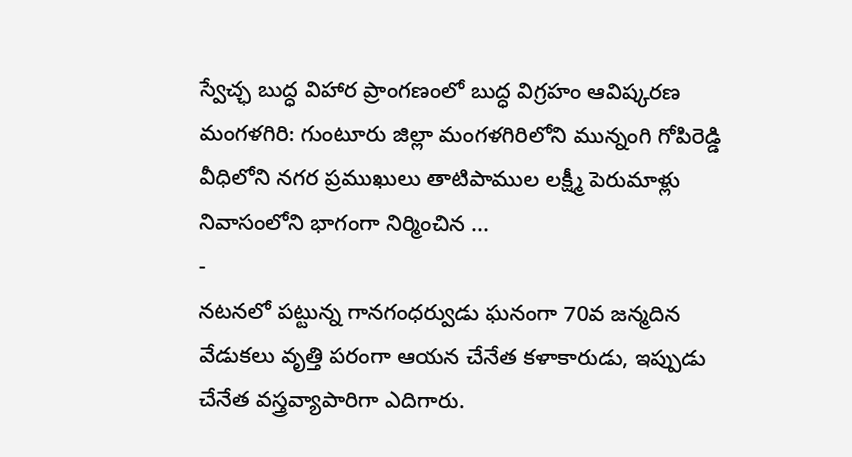స్వేచ్ఛ బుద్ధ విహార ప్రాంగణంలో బుద్ధ విగ్రహం ఆవిష్కరణ
మంగళగిరి: గుంటూరు జిల్లా మంగళగిరిలోని మున్నంగి గోపిరెడ్డి వీధిలోని నగర ప్రముఖులు తాటిపాముల లక్ష్మీ పెరుమాళ్లు నివాసంలోని భాగంగా నిర్మించిన ...
-
నటనలో పట్టున్న గానగంధర్వుడు ఘనంగా 70వ జన్మదిన వేడుకలు వృత్తి పరంగా ఆయన చేనేత కళాకారుడు, ఇప్పుడు చేనేత వస్త్రవ్యాపారిగా ఎదిగారు.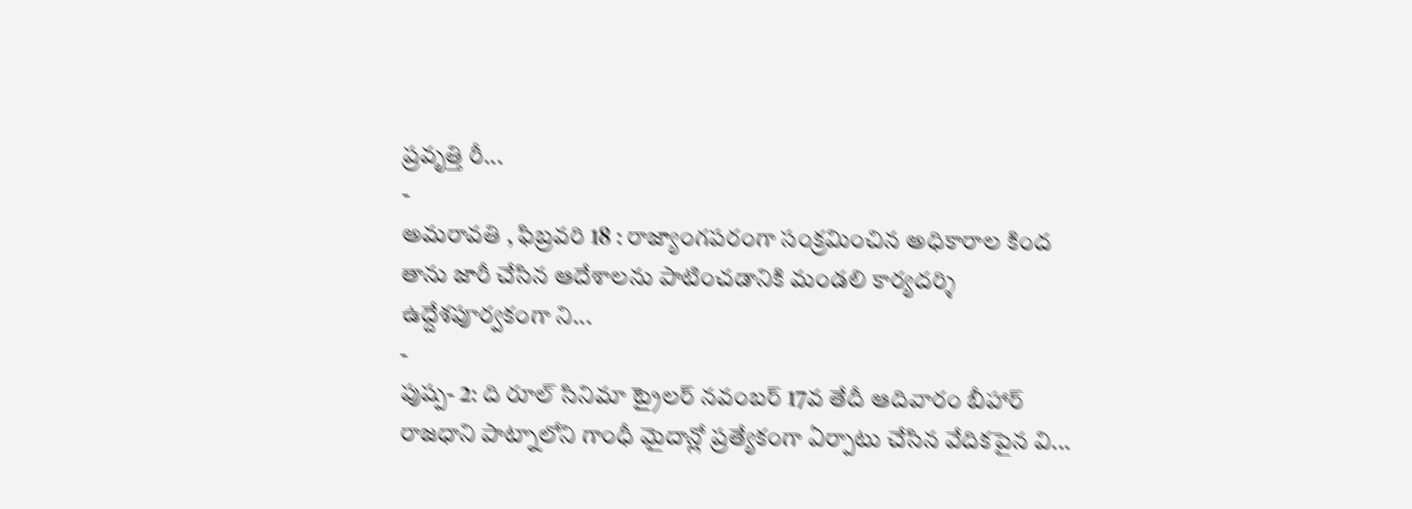ప్రవృత్తి రీ...
-
అమరావతి , ఫిబ్రవరి 18 : రాజ్యాంగపరంగా సంక్రమించిన అధికారాల కింద తాను జారీ చేసిన ఆదేశాలను పాటించడానికి మండలి కార్యదర్శి ఉద్దేశపూర్వకంగా ని...
-
పుష్ప- 2: ది రూల్ సినిమా ట్రైలర్ నవంబర్ 17వ తేదీ ఆదివారం బీహార్ రాజధాని పాట్నాలోని గాంధీ మైదాన్లో ప్రత్యేకంగా ఏర్పాటు చేసిన వేదికపైన వి...